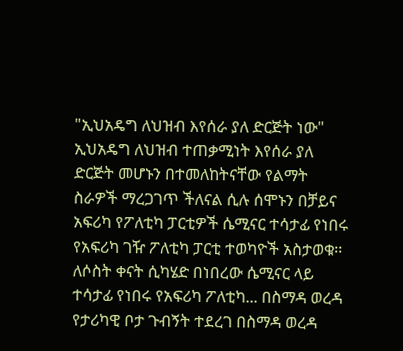"ኢህአዴግ ለህዝብ እየሰራ ያለ ድርጅት ነው"
ኢህአዴግ ለህዝብ ተጠቃሚነት እየሰራ ያለ ድርጅት መሆኑን በተመለከትናቸው የልማት ስራዎች ማረጋገጥ ችለናል ሲሉ ሰሞኑን በቻይና አፍሪካ የፖለቲካ ፓርቲዎች ሴሚናር ተሳታፊ የነበሩ የአፍሪካ ገዥ ፖለቲካ ፓርቲ ተወካዮች አስታወቁ፡፡ ለሶስት ቀናት ሲካሄድ በነበረው ሴሚናር ላይ ተሳታፊ የነበሩ የአፍሪካ ፖለቲካ... በስማዳ ወረዳ የታሪካዊ ቦታ ጉብኝት ተደረገ በስማዳ ወረዳ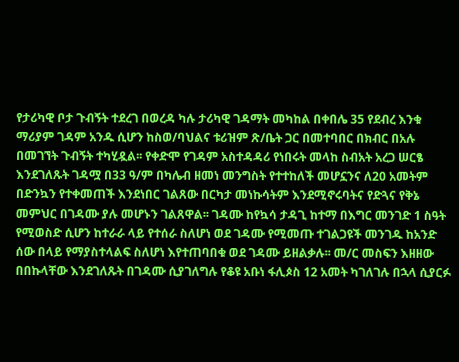የታሪካዊ ቦታ ጉብኝት ተደረገ በወረዳ ካሉ ታሪካዊ ገዳማት መካከል በቀበሌ 35 የደብረ እንቁ ማሪያም ገዳም አንዱ ሲሆን ከስወ/ባህልና ቱሪዝም ጽ/ቤት ጋር በመተባበር በክብር በአሉ በመገኘት ጉብኝት ተካሂዷል፡፡ የቀድሞ የገዳም አስተዳዳሪ የነበሩት መላከ ስብአት አረጋ ሠርፄ እንደገለጹት ገዳሟ በ33 ዓ/ም በካሌብ ዘመነ መንግስት የተተከለች መሆኗንና ለ20 አመትም በድንኳን የተቀመጠች እንደነበር ገልጸው በርካታ መነኩሳትም እንደሚኖሩባትና የድጓና የቅኔ መምህር በገዳሙ ያሉ መሆኑን ገልጸዋል፡፡ ገዳሙ ከየኳሳ ታዳጊ ከተማ በእግር መንገድ 1 ስዓት የሚወስድ ሲሆን ከተራራ ላይ የተሰራ ስለሆነ ወደ ገዳሙ የሚመጡ ተገልጋዩች መንገዱ ከአንድ ሰው በላይ የማያስተላልፍ ስለሆነ እየተጠባበቁ ወደ ገዳሙ ይዘልቃሉ፡፡ መ/ር መስፍን እዘዘው በበኩላቸው እንደገለጹት በገዳሙ ሲያገለግሉ የቆዩ አቡነ ፋሊጶስ 12 አመት ካገለገሉ በኋላ ሲያርፉ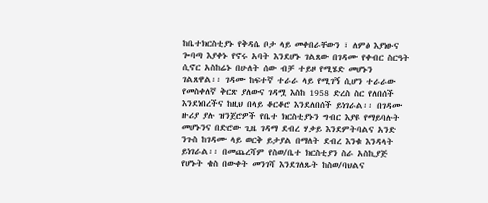ከቤተክርስቲያኑ የቅዳሴ ቦታ ላይ መቀበራቸውን ፣ ለምፅ እያነፁና ጐባጣ እያቀኑ የኖሩ አባት እንደሆኑ ገልጸው በገዳሙ የቀብር ስርዓት ሲኖር አስከሬኑ በሁለት ሰው ብቻ ተይዞ የሚሄድ መሆኑን ገልጸዋል፡፡ ገዳሙ ከፍተኛ ተራራ ላይ የሚገኝ ሲሆን ተራራው የመስቀለኛ ቅርጽ ያለውና ገዳሟ እስከ 1958 ድረስ ስር የለበሰች እንደነበረችና ከዚህ በላይ ቆርቆሮ እንደለበሰች ይነገራል፡፡ በገዳሙ ዙሪያ ያሉ ዝንጀሮዎች የቤተ ክርስቲያኑን ግብር እያዩ የማይባሉት መሆኑንና በድሮው ጊዜ ገዳማ ደብረ ሃቃይ እንደምትባልና አንድ ንጉስ ከገዳሙ ላይ ወርቅ ይታያል በማለት ደብረ እንቁ እንዳላት ይነገራል፡፡ በመጨረሻም የስወ/ቤተ ክርስቲያን ስራ አስኪያጅ የሆኑት ቄስ በውቀት መንገሻ እንደገለጹት ከስወ/ባህልና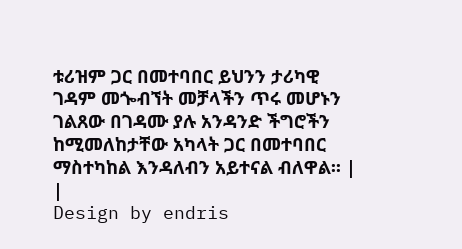ቱሪዝም ጋር በመተባበር ይህንን ታሪካዊ ገዳም መጐብኘት መቻላችን ጥሩ መሆኑን ገልጸው በገዳሙ ያሉ አንዳንድ ችግሮችን ከሚመለከታቸው አካላት ጋር በመተባበር ማስተካከል እንዳለብን አይተናል ብለዋል፡፡ |
|
Design by endris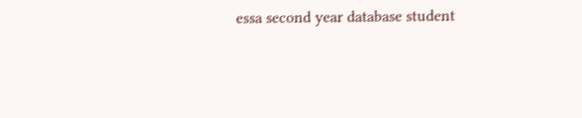essa second year database student